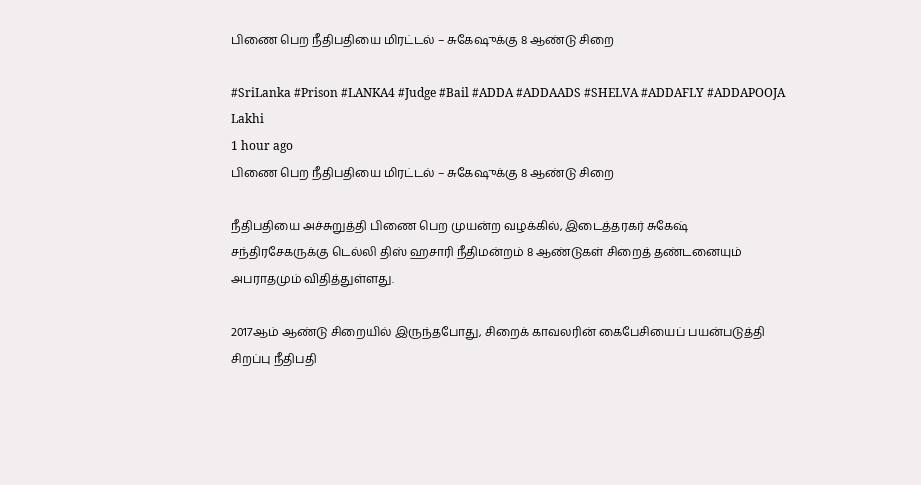பிணை பெற நீதிபதியை மிரட்டல் – சுகேஷுக்கு 8 ஆண்டு சிறை

#SriLanka #Prison #LANKA4 #Judge #Bail #ADDA #ADDAADS #SHELVA #ADDAFLY #ADDAPOOJA
Lakhi
1 hour ago
பிணை பெற நீதிபதியை மிரட்டல் – சுகேஷுக்கு 8 ஆண்டு சிறை

நீதிபதியை அச்சுறுத்தி பிணை பெற முயன்ற வழக்கில், இடைத்தரகர் சுகேஷ் சந்திரசேகருக்கு டெல்லி திஸ் ஹசாரி நீதிமன்றம் 8 ஆண்டுகள் சிறைத் தண்டனையும் அபராதமும் விதித்துள்ளது.

2017ஆம் ஆண்டு சிறையில் இருந்தபோது, சிறைக் காவலரின் கைபேசியைப் பயன்படுத்தி சிறப்பு நீதிபதி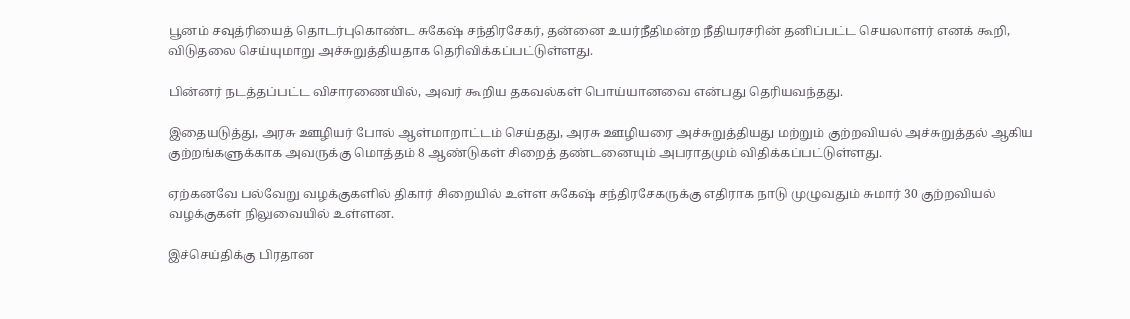பூனம் சவுத்ரியைத் தொடர்புகொண்ட சுகேஷ் சந்திரசேகர், தன்னை உயர்நீதிமன்ற நீதியரசரின் தனிப்பட்ட செயலாளர் எனக் கூறி, விடுதலை செய்யுமாறு அச்சுறுத்தியதாக தெரிவிக்கப்பட்டுள்ளது.

பின்னர் நடத்தப்பட்ட விசாரணையில், அவர் கூறிய தகவல்கள் பொய்யானவை என்பது தெரியவந்தது.

இதையடுத்து, அரசு ஊழியர் போல் ஆள்மாறாட்டம் செய்தது, அரசு ஊழியரை அச்சுறுத்தியது மற்றும் குற்றவியல் அச்சுறுத்தல் ஆகிய குற்றங்களுக்காக அவருக்கு மொத்தம் 8 ஆண்டுகள் சிறைத் தண்டனையும் அபராதமும் விதிக்கப்பட்டுள்ளது.

ஏற்கனவே பல்வேறு வழக்குகளில் திகார் சிறையில் உள்ள சுகேஷ் சந்திரசேகருக்கு எதிராக நாடு முழுவதும் சுமார் 30 குற்றவியல் வழக்குகள் நிலுவையில் உள்ளன.

இச்செய்திக்கு பிரதான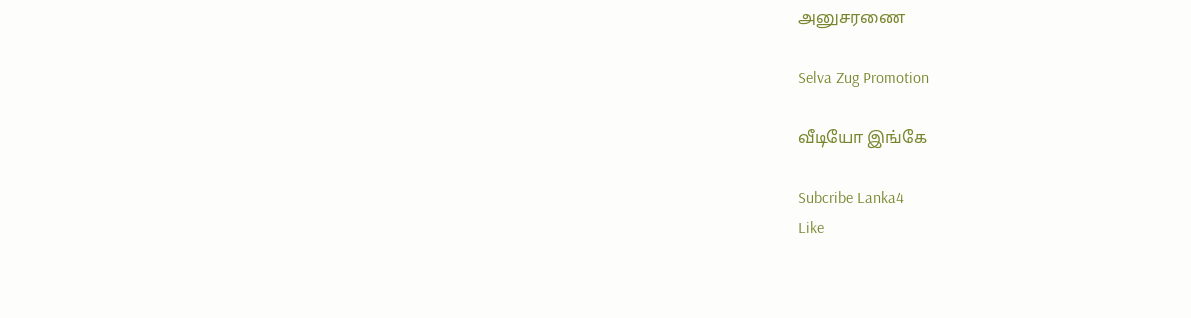அனுசரணை

Selva Zug Promotion

வீடியோ இங்கே

Subcribe Lanka4
Like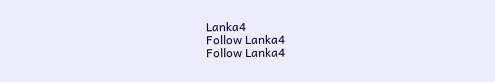Lanka4
Follow Lanka4
Follow Lanka4